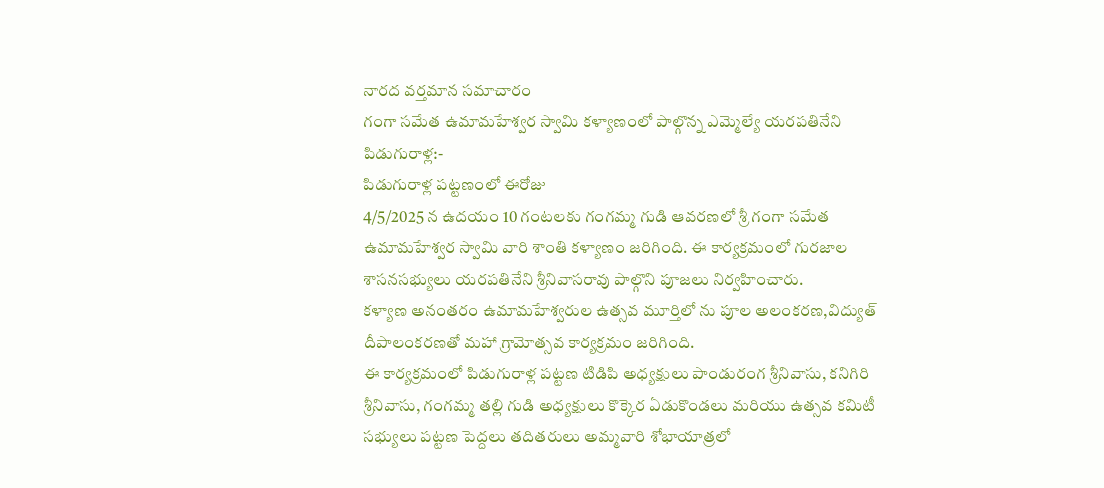నారద వర్తమాన సమాచారం
గంగా సమేత ఉమామహేశ్వర స్వామి కళ్యాణంలో పాల్గొన్న ఎమ్మెల్యే యరపతినేని
పిడుగురాళ్ల:-
పిడుగురాళ్ల పట్టణంలో ఈరోజు
4/5/2025 న ఉదయం 10 గంటలకు గంగమ్మ గుడి ఆవరణలో శ్రీ గంగా సమేత ఉమామహేశ్వర స్వామి వారి శాంతి కళ్యాణం జరిగింది. ఈ కార్యక్రమంలో గురజాల శాసనసభ్యులు యరపతినేని శ్రీనివాసరావు పాల్గొని పూజలు నిర్వహించారు.
కళ్యాణ అనంతరం ఉమామహేశ్వరుల ఉత్సవ మూర్తిలో ను పూల అలంకరణ,విద్యుత్ దీపాలంకరణతో మహా గ్రామోత్సవ కార్యక్రమం జరిగింది.
ఈ కార్యక్రమంలో పిడుగురాళ్ల పట్టణ టిడిపి అధ్యక్షులు పాండురంగ శ్రీనివాసు, కనిగిరి శ్రీనివాసు, గంగమ్మ తల్లి గుడి అధ్యక్షులు కొక్కెర ఏడుకొండలు మరియు ఉత్సవ కమిటీ సభ్యులు పట్టణ పెద్దలు తదితరులు అమ్మవారి శోభాయాత్రలో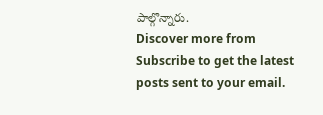పాల్గొన్నారు.
Discover more from
Subscribe to get the latest posts sent to your email.